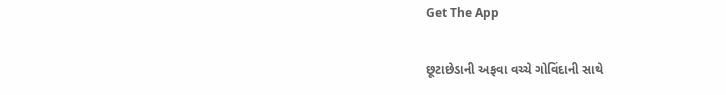Get The App

છૂટાછેડાની અફવા વચ્ચે ગોવિંદાની સાથે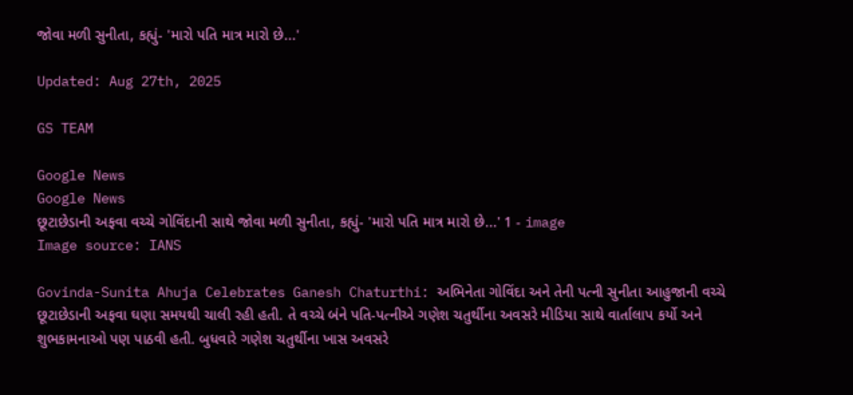જોવા મળી સુનીતા, કહ્યું- 'મારો પતિ માત્ર મારો છે...'

Updated: Aug 27th, 2025

GS TEAM

Google News
Google News
છૂટાછેડાની અફવા વચ્ચે ગોવિંદાની સાથે જોવા મળી સુનીતા, કહ્યું- 'મારો પતિ માત્ર મારો છે...' 1 - image
Image source: IANS

Govinda-Sunita Ahuja Celebrates Ganesh Chaturthi: અભિનેતા ગોવિંદા અને તેની પત્ની સુનીતા આહુજાની વચ્ચે છૂટાછેડાની અફવા ઘણા સમયથી ચાલી રહી હતી. તે વચ્ચે બંને પતિ-પત્નીએ ગણેશ ચતુર્થીના અવસરે મીડિયા સાથે વાર્તાલાપ કર્યો અને શુભકામનાઓ પણ પાઠવી હતી. બુધવારે ગણેશ ચતુર્થીના ખાસ અવસરે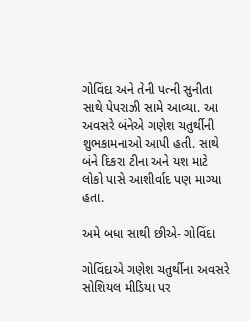ગોવિંદા અને તેની પત્ની સુનીતા સાથે પેપરાઝી સામે આવ્યા. આ અવસરે બંનેએ ગણેશ ચતુર્થીની શુભકામનાઓ આપી હતી. સાથે બંને દિકરા ટીના અને યશ માટે લોકો પાસે આશીર્વાદ પણ માગ્યા હતા.

અમે બધા સાથી છીએ- ગોવિંદા

ગોવિંદાએ ગણેશ ચતુર્થીના અવસરે સોશિયલ મીડિયા પર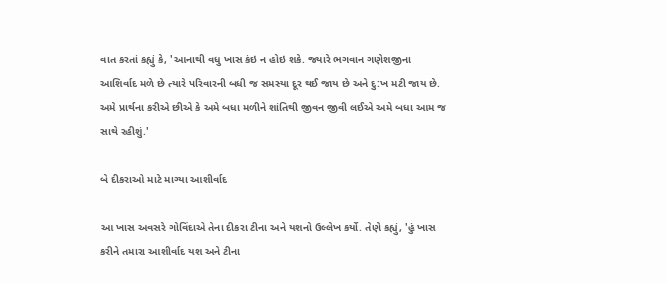વાત કરતાં કહ્યું કે, 'આનાથી વધુ ખાસ કંઇ ન હોઇ શકે. જ્યારે ભગવાન ગણેશજીના આશિર્વાદ મળે છે ત્યારે પરિવારની બધી જ સમસ્યા દૂર થઈ જાય છે અને દુ:ખ મટી જાય છે. અમે પ્રાર્થના કરીએ છીએ કે અમે બધા મળીને શાંતિથી જીવન જીવી લઈએ અમે બધા આમ જ સાથે રહીશું.'

બે દીકરાઓ માટે માગ્યા આશીર્વાદ

આ ખાસ અવસરે ગોવિંદાએ તેના દીકરા ટીના અને યશનો ઉલ્લેખ કર્યો. તેણે કહ્યું, 'હું ખાસ કરીને તમારા આશીર્વાદ યશ અને ટીના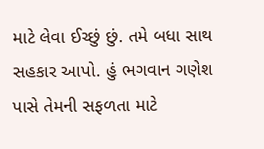માટે લેવા ઈચ્છું છું. તમે બધા સાથ સહકાર આપો. હું ભગવાન ગણેશ પાસે તેમની સફળતા માટે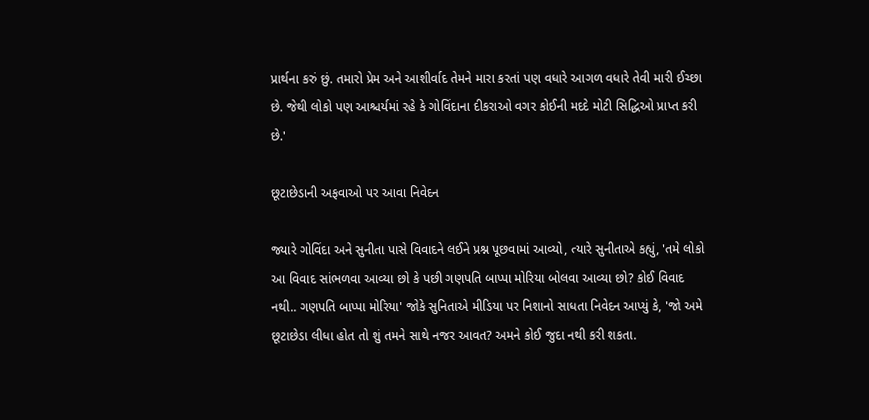પ્રાર્થના કરું છું. તમારો પ્રેમ અને આશીર્વાદ તેમને મારા કરતાં પણ વધારે આગળ વધારે તેવી મારી ઈચ્છા છે. જેથી લોકો પણ આશ્ચર્યમાં રહે કે ગોવિંદાના દીકરાઓ વગર કોઈની મદદે મોટી સિદ્ધિઓ પ્રાપ્ત કરી છે.'

છૂટાછેડાની અફવાઓ પર આવા નિવેદન

જ્યારે ગોવિંદા અને સુનીતા પાસે વિવાદને લઈને પ્રશ્ન પૂછવામાં આવ્યો, ત્યારે સુનીતાએ કહ્યું, 'તમે લોકો આ વિવાદ સાંભળવા આવ્યા છો કે પછી ગણપતિ બાપ્પા મોરિયા બોલવા આવ્યા છો? કોઈ વિવાદ નથી.. ગણપતિ બાપ્પા મોરિયા' જોકે સુનિતાએ મીડિયા પર નિશાનો સાધતા નિવેદન આપ્યું કે, 'જો અમે છૂટાછેડા લીધા હોત તો શું તમને સાથે નજર આવત? અમને કોઈ જુદા નથી કરી શકતા.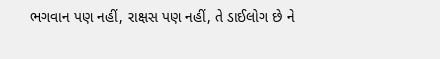ભગવાન પણ નહીં, રાક્ષસ પણ નહીં, તે ડાઈલોગ છે ને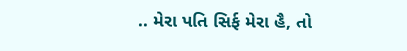.. મેરા પતિ સિર્ફ મેરા હૈ, તો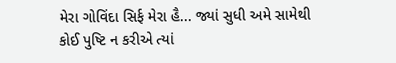મેરા ગોવિંદા સિર્ફ મેરા હૈ... જ્યાં સુધી અમે સામેથી કોઈ પુષ્ટિ ન કરીએ ત્યાં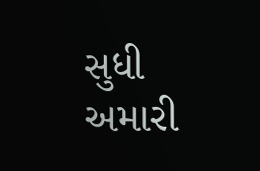સુધી અમારી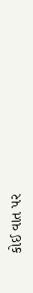કોઈ વાત પર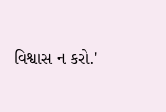વિશ્વાસ ન કરો.'